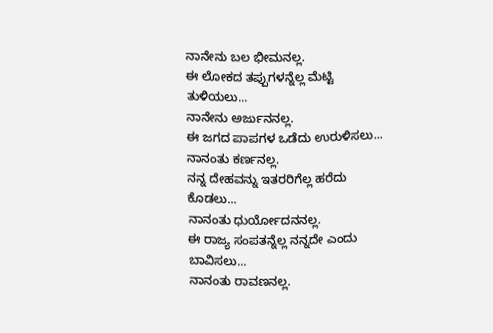ನಾನೇನು ಬಲ ಭೀಮನಲ್ಲ.
ಈ ಲೋಕದ ತಪ್ಪುಗಳನ್ನೆಲ್ಲ ಮೆಟ್ಟಿ ತುಳಿಯಲು...
ನಾನೇನು ಅರ್ಜುನನಲ್ಲ.
ಈ ಜಗದ ಪಾಪಗಳ ಒಡೆದು ಉರುಳಿಸಲು...
ನಾನಂತು ಕರ್ಣನಲ್ಲ.
ನನ್ನ ದೇಹವನ್ನು ಇತರರಿಗೆಲ್ಲ ಹರೆದು ಕೊಡಲು...
ನಾನಂತು ಧುರ್ಯೋದನನಲ್ಲ.
ಈ ರಾಜ್ಯ ಸಂಪತನ್ನೆಲ್ಲ ನನ್ನದೇ ಎಂದು ಬಾವಿಸಲು...
ನಾನಂತು ರಾವಣನಲ್ಲ.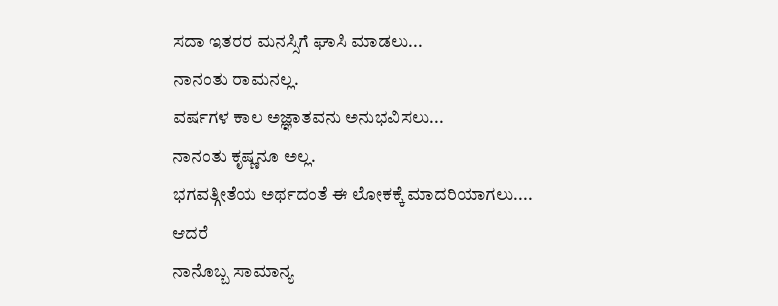ಸದಾ ಇತರರ ಮನಸ್ಸಿಗೆ ಘಾಸಿ ಮಾಡಲು...
ನಾನಂತು ರಾಮನಲ್ಲ.
ವರ್ಷಗಳ ಕಾಲ ಅಜ್ಞಾತವನು ಅನುಭವಿಸಲು...
ನಾನಂತು ಕೃಷ್ಣನೂ ಅಲ್ಲ.
ಭಗವತ್ಗೀತೆಯ ಅರ್ಥದಂತೆ ಈ ಲೋಕಕ್ಕೆ ಮಾದರಿಯಾಗಲು....
ಆದರೆ
ನಾನೊಬ್ಬ ಸಾಮಾನ್ಯ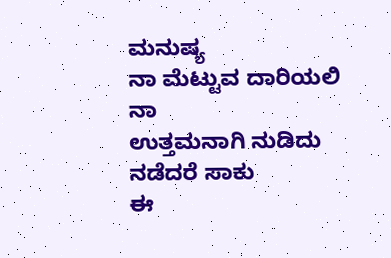ಮನುಷ್ಯ
ನಾ ಮೆಟ್ಟುವ ದಾರಿಯಲಿ ನಾ
ಉತ್ತಮನಾಗಿ ನುಡಿದು ನಡೆದರೆ ಸಾಕು
ಈ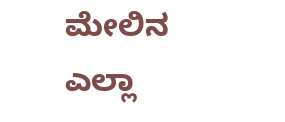ಮೇಲಿನ ಎಲ್ಲಾ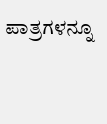ಪಾತ್ರಗಳನ್ನೂ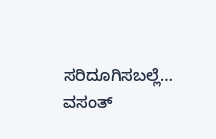ಸರಿದೂಗಿಸಬಲ್ಲೆ…
ವಸಂತ್